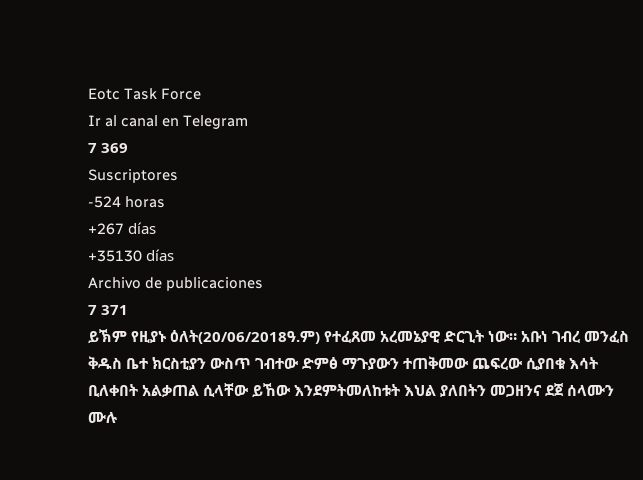Eotc Task Force
Ir al canal en Telegram
7 369
Suscriptores
-524 horas
+267 días
+35130 días
Archivo de publicaciones
7 371
ይኽም የዚያኑ ዕለት(20/06/2018ዓ.ም) የተፈጸመ አረመኔያዊ ድርጊት ነው። አቡነ ገብረ መንፈስ ቅዱስ ቤተ ክርስቲያን ውስጥ ገብተው ድምፅ ማጉያውን ተጠቅመው ጨፍረው ሲያበቁ እሳት ቢለቀበት አልቃጠል ሲላቸው ይኸው እንደምትመለከቱት እህል ያለበትን መጋዘንና ደጀ ሰላሙን ሙሉ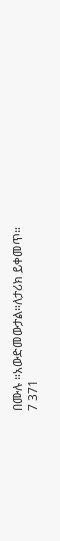በሙሉ ።አውድመውታል።ለታሪክ ይቀመጥ።
7 371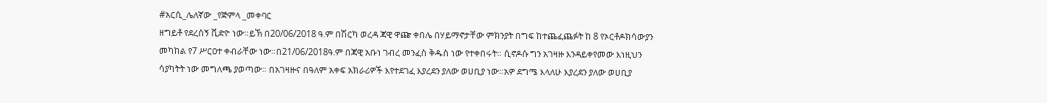#አርሲ_ሌለኛው _የጅምላ _መቀባር
ዘግይቶ የደረሰኝ ቪድዮ ነው።ይኽ በ20/06/2018 ዓ.ም በሽርካ ወረዳ ጃዊ ዋጬ ቀበሌ በሃይማኖታቸው ምክንያት በግፍ ከተጨፈጨፉት ከ 8 የኦርቶዶክሳውያን መካከል የ7 ሥርዐተ ቀብራቸው ነው።በ21/06/2018ዓ.ም በጃዊ አቡነ ገብረ መንፈስ ቅዱስ ነው የተቀበሩት። ሲኖዶሱ ግን አገዛዙ እንዳይቀየመው እነዚህን ሳያካትት ነው መግለጫ ያወጣው። በአገዛዙና በዓለም አቀፍ አክራሪዎች እየተደገፈ እያረደን ያለው ወሀቢያ ነው።አዎ ደግሜ እላለሁ እያረደን ያለው ወሀቢያ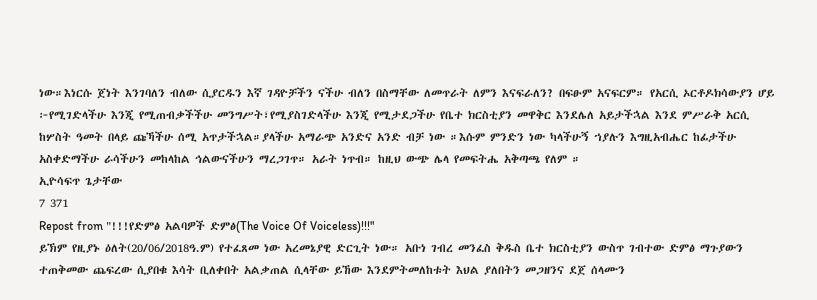ነው።እነርሱ ጀነት እንገባለን ብለው ሲያርዱን እኛ ገዳዮቻችን ናችሁ ብለን በስማቸው ለመጥራት ለምን እናፍራለን? በፍፁም አናፍርም። የአርሲ ኦርቶዶክሳውያን ሆይ ፦የሚገድላችሁ እንጂ የሚጠብቃችችሁ መንግሥት፣የሚያስገድላችሁ እንጂ የሚታደጋችሁ የቤተ ክርስቲያን መዋቅር እንደሌለ አይታችኋል እንደ ምሥራቅ አርሲ ከሦስት ዓመት በላይ ጩኻችሁ ሰሚ አጥታችኋል።ያላችሁ አማራጭ አንድና አንድ ብቻ ነው ።እሱም ምንድን ነው ካላችሁኝ ኀያሉን እግዚአብሔር ከፊታችሁ አስቀድማችሁ ራሳችሁን መከላከል ኅልውናችሁን ማረጋገጥ። አራት ነጥብ። ከዚህ ውጭ ሌላ የመፍትሔ አቅጣጫ የለም ።
ኢዮሳፍጥ ጌታቸው
7 371
Repost from "!!!የድምፅ አልባዎች ድምፅ(The Voice Of Voiceless)!!!"
ይኽም የዚያኑ ዕለት(20/06/2018ዓ.ም) የተፈጸመ ነው አረመኔያዊ ድርጊት ነው። አቡነ ገብረ መንፈስ ቅዱስ ቤተ ክርስቲያን ውስጥ ገብተው ድምፅ ማጉያውን ተጠቅመው ጨፍረው ሲያበቁ እሳት ቢለቀበት አልቃጠል ሲላቸው ይኸው እንደምትመለከቱት እህል ያለበትን መጋዘንና ደጀ ሰላሙን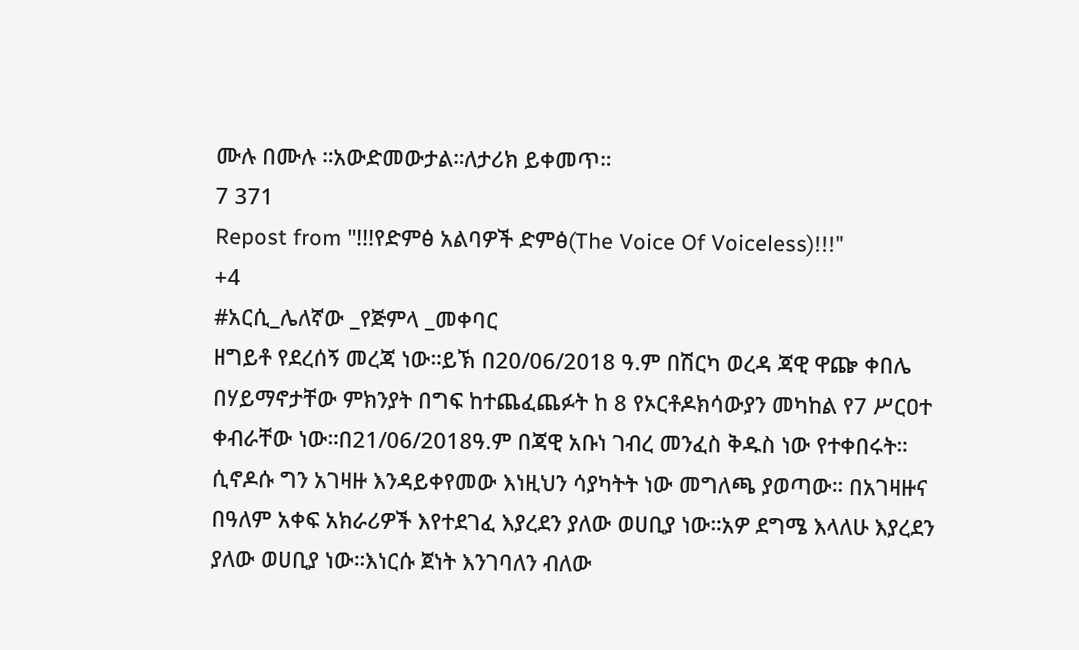ሙሉ በሙሉ ።አውድመውታል።ለታሪክ ይቀመጥ።
7 371
Repost from "!!!የድምፅ አልባዎች ድምፅ(The Voice Of Voiceless)!!!"
+4
#አርሲ_ሌለኛው _የጅምላ _መቀባር
ዘግይቶ የደረሰኝ መረጃ ነው።ይኽ በ20/06/2018 ዓ.ም በሽርካ ወረዳ ጃዊ ዋጬ ቀበሌ በሃይማኖታቸው ምክንያት በግፍ ከተጨፈጨፉት ከ 8 የኦርቶዶክሳውያን መካከል የ7 ሥርዐተ ቀብራቸው ነው።በ21/06/2018ዓ.ም በጃዊ አቡነ ገብረ መንፈስ ቅዱስ ነው የተቀበሩት። ሲኖዶሱ ግን አገዛዙ እንዳይቀየመው እነዚህን ሳያካትት ነው መግለጫ ያወጣው። በአገዛዙና በዓለም አቀፍ አክራሪዎች እየተደገፈ እያረደን ያለው ወሀቢያ ነው።አዎ ደግሜ እላለሁ እያረደን ያለው ወሀቢያ ነው።እነርሱ ጀነት እንገባለን ብለው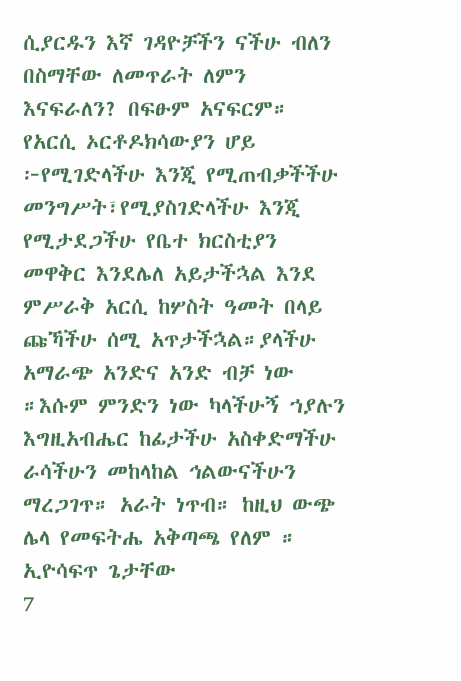ሲያርዱን እኛ ገዳዮቻችን ናችሁ ብለን በስማቸው ለመጥራት ለምን እናፍራለን? በፍፁም አናፍርም። የአርሲ ኦርቶዶክሳውያን ሆይ ፦የሚገድላችሁ እንጂ የሚጠብቃችችሁ መንግሥት፣የሚያስገድላችሁ እንጂ የሚታደጋችሁ የቤተ ክርስቲያን መዋቅር እንደሌለ አይታችኋል እንደ ምሥራቅ አርሲ ከሦስት ዓመት በላይ ጩኻችሁ ሰሚ አጥታችኋል።ያላችሁ አማራጭ አንድና አንድ ብቻ ነው ።እሱም ምንድን ነው ካላችሁኝ ኀያሉን እግዚአብሔር ከፊታችሁ አስቀድማችሁ ራሳችሁን መከላከል ኅልውናችሁን ማረጋገጥ። አራት ነጥብ። ከዚህ ውጭ ሌላ የመፍትሔ አቅጣጫ የለም ።
ኢዮሳፍጥ ጌታቸው
7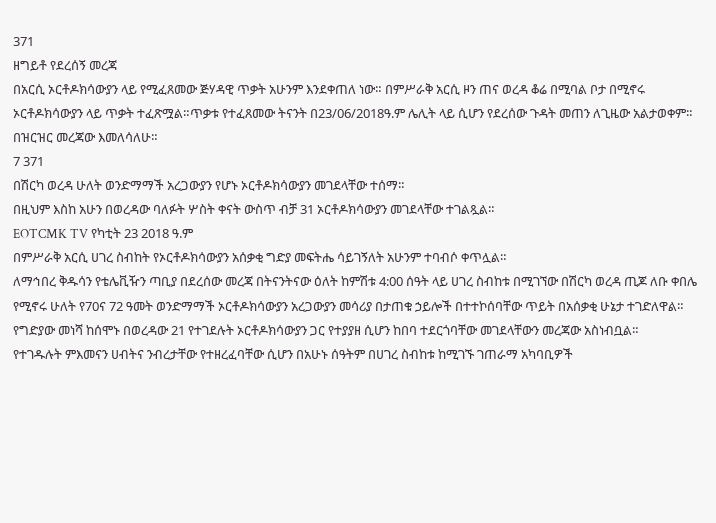371
ዘግይቶ የደረሰኝ መረጃ
በአርሲ ኦርቶዶክሳውያን ላይ የሚፈጸመው ጅሃዳዊ ጥቃት አሁንም እንደቀጠለ ነው። በምሥራቅ አርሲ ዞን ጠና ወረዳ ቆሬ በሚባል ቦታ በሚኖሩ ኦርቶዶክሳውያን ላይ ጥቃት ተፈጽሟል።ጥቃቱ የተፈጸመው ትናንት በ23/06/2018ዓ.ም ሌሊት ላይ ሲሆን የደረሰው ጉዳት መጠን ለጊዜው አልታወቀም። በዝርዝር መረጃው እመለሳለሁ።
7 371
በሽርካ ወረዳ ሁለት ወንድማማች አረጋውያን የሆኑ ኦርቶዶክሳውያን መገደላቸው ተሰማ።
በዚህም እስከ አሁን በወረዳው ባለፉት ሦስት ቀናት ውስጥ ብቻ 31 ኦርቶዶክሳውያን መገደላቸው ተገልጿል።
EOTCMK TV የካቲት 23 2018 ዓ.ም
በምሥራቅ አርሲ ሀገረ ስብከት የኦርቶዶክሳውያን አሰቃቂ ግድያ መፍትሔ ሳይገኝለት አሁንም ተባብሶ ቀጥሏል።
ለማኅበረ ቅዱሳን የቴሌቪዥን ጣቢያ በደረሰው መረጃ በትናንትናው ዕለት ከምሽቱ 4:00 ሰዓት ላይ ሀገረ ስብከቱ በሚገኘው በሽርካ ወረዳ ጢጆ ለቡ ቀበሌ የሚኖሩ ሁለት የ70ና 72 ዓመት ወንድማማች ኦርቶዶክሳውያን አረጋውያን መሳሪያ በታጠቁ ኃይሎች በተተኮሰባቸው ጥይት በአሰቃቂ ሁኔታ ተገድለዋል።
የግድያው መነሻ ከሰሞኑ በወረዳው 21 የተገደሉት ኦርቶዶክሳውያን ጋር የተያያዘ ሲሆን ከበባ ተደርጎባቸው መገደላቸውን መረጃው አስነብቧል።
የተገዱሉት ምእመናን ሀብትና ንብረታቸው የተዘረፈባቸው ሲሆን በአሁኑ ሰዓትም በሀገረ ስብከቱ ከሚገኙ ገጠራማ አካባቢዎች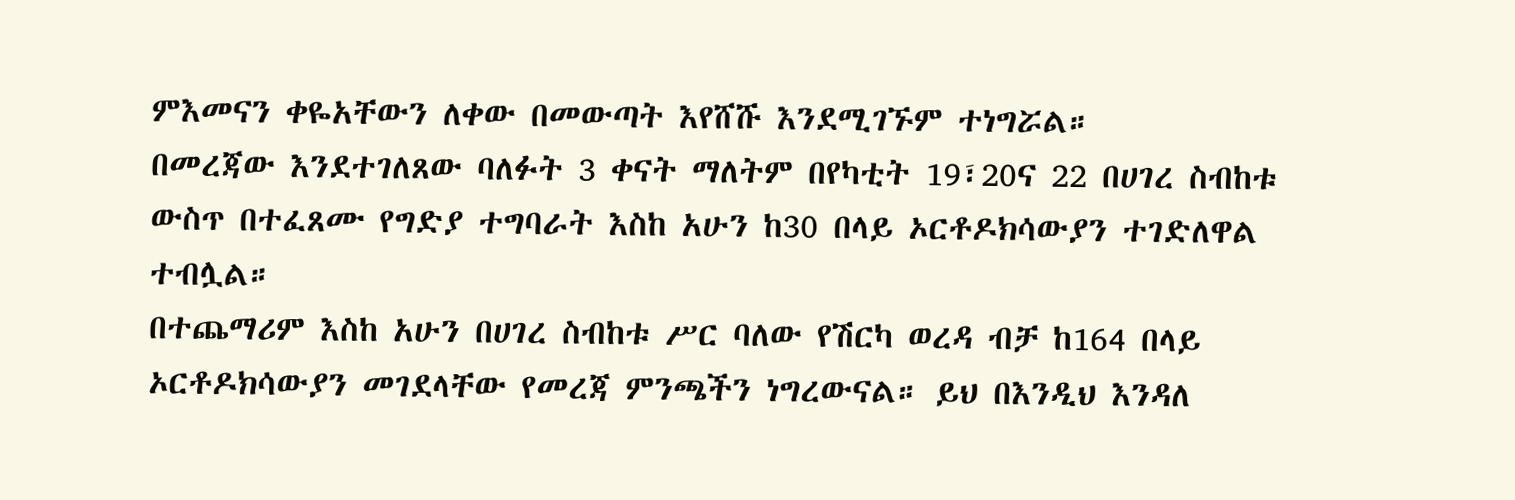ምእመናን ቀዬአቸውን ለቀው በመውጣት እየሸሹ እንደሚገኙም ተነግሯል።
በመረጃው እንደተገለጸው ባለፉት 3 ቀናት ማለትም በየካቲት 19፣20ና 22 በሀገረ ስብከቱ ውስጥ በተፈጸሙ የግድያ ተግባራት እስከ አሁን ከ30 በላይ ኦርቶዶክሳውያን ተገድለዋል ተብሏል።
በተጨማሪም እስከ አሁን በሀገረ ስብከቱ ሥር ባለው የሽርካ ወረዳ ብቻ ከ164 በላይ ኦርቶዶክሳውያን መገደላቸው የመረጃ ምንጫችን ነግረውናል። ይህ በእንዲህ እንዳለ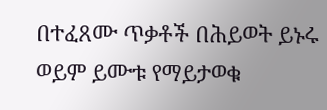በተፈጸሙ ጥቃቶች በሕይወት ይኑሩ ወይም ይሙቱ የማይታወቁ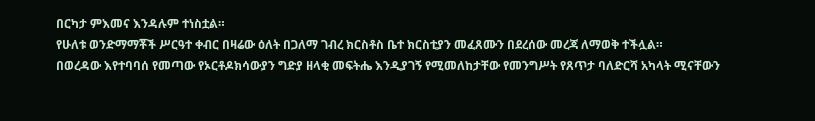በርካታ ምእመና እንዳሉም ተነስቷል።
የሁለቱ ወንድማማቾች ሥርዓተ ቀብር በዛሬው ዕለት በጋለማ ገብረ ክርስቶስ ቤተ ክርስቲያን መፈጸሙን በደረሰው መረጃ ለማወቅ ተችሏል።
በወረዳው እየተባባሰ የመጣው የኦርቶዶክሳውያን ግድያ ዘላቂ መፍትሔ እንዲያገኝ የሚመለከታቸው የመንግሥት የጸጥታ ባለድርሻ አካላት ሚናቸውን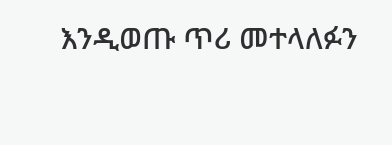እንዲወጡ ጥሪ መተላለፉን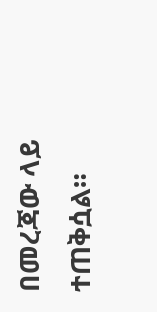በመረጃው ላይ ተጠቅሷል።